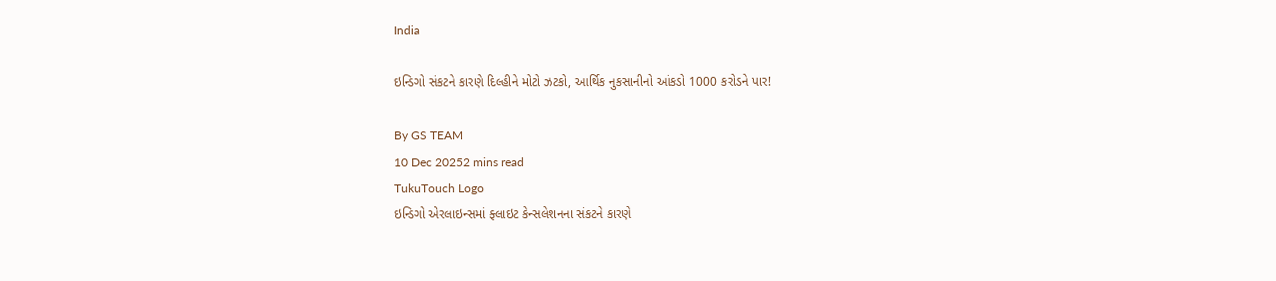India

ઇન્ડિગો સંકટને કારણે દિલ્હીને મોટો ઝટકો, આર્થિક નુકસાનીનો આંકડો 1000 કરોડને પાર!

By GS TEAM
10 Dec 20252 mins read
TukuTouch Logo
ઇન્ડિગો એરલાઇન્સમાં ફ્લાઇટ કેન્સલેશનના સંકટને કારણે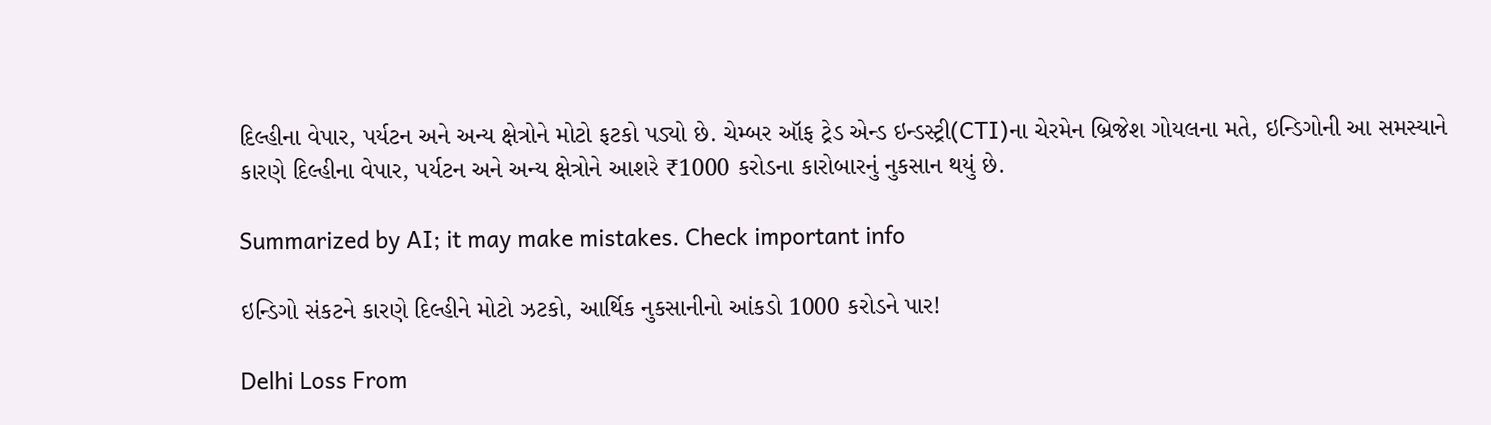દિલ્હીના વેપાર, પર્યટન અને અન્ય ક્ષેત્રોને મોટો ફટકો પડ્યો છે. ચેમ્બર ઑફ ટ્રેડ એન્ડ ઇન્ડસ્ટ્રી(CTI)ના ચેરમેન બ્રિજેશ ગોયલના મતે, ઇન્ડિગોની આ સમસ્યાને કારણે દિલ્હીના વેપાર, પર્યટન અને અન્ય ક્ષેત્રોને આશરે ₹1000 કરોડના કારોબારનું નુકસાન થયું છે.

Summarized by AI; it may make mistakes. Check important info

ઇન્ડિગો સંકટને કારણે દિલ્હીને મોટો ઝટકો, આર્થિક નુકસાનીનો આંકડો 1000 કરોડને પાર!

Delhi Loss From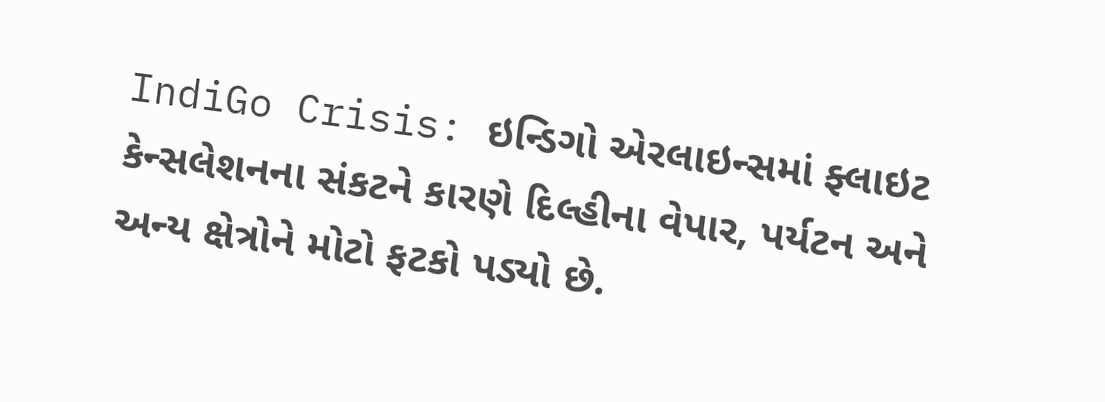IndiGo Crisis: ઇન્ડિગો એરલાઇન્સમાં ફ્લાઇટ કેન્સલેશનના સંકટને કારણે દિલ્હીના વેપાર, પર્યટન અને અન્ય ક્ષેત્રોને મોટો ફટકો પડ્યો છે.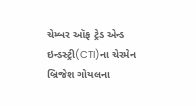ચેમ્બર ઑફ ટ્રેડ એન્ડ ઇન્ડસ્ટ્રી(CTI)ના ચેરમેન બ્રિજેશ ગોયલના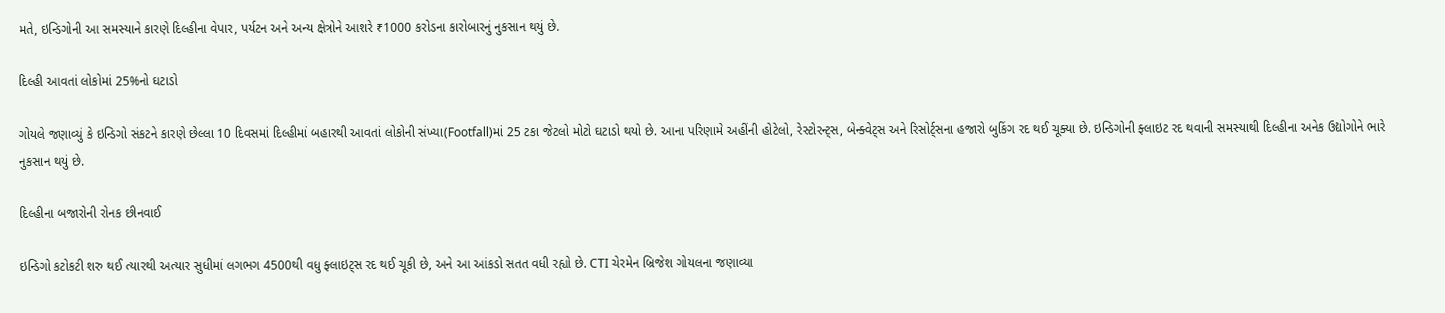મતે, ઇન્ડિગોની આ સમસ્યાને કારણે દિલ્હીના વેપાર, પર્યટન અને અન્ય ક્ષેત્રોને આશરે ₹1000 કરોડના કારોબારનું નુકસાન થયું છે.

દિલ્હી આવતાં લોકોમાં 25%નો ઘટાડો

ગોયલે જણાવ્યું કે ઇન્ડિગો સંકટને કારણે છેલ્લા 10 દિવસમાં દિલ્હીમાં બહારથી આવતાં લોકોની સંખ્યા(Footfall)માં 25 ટકા જેટલો મોટો ઘટાડો થયો છે. આના પરિણામે અહીંની હોટેલો, રેસ્ટોરન્ટ્સ, બેન્ક્વેટ્સ અને રિસોર્ટ્સના હજારો બુકિંગ રદ થઈ ચૂક્યા છે. ઇન્ડિગોની ફ્લાઇટ રદ થવાની સમસ્યાથી દિલ્હીના અનેક ઉદ્યોગોને ભારે નુકસાન થયું છે.

દિલ્હીના બજારોની રોનક છીનવાઈ

ઇન્ડિગો કટોકટી શરુ થઈ ત્યારથી અત્યાર સુધીમાં લગભગ 4500થી વધુ ફ્લાઇટ્સ રદ થઈ ચૂકી છે, અને આ આંકડો સતત વધી રહ્યો છે. CTI ચેરમેન બ્રિજેશ ગોયલના જણાવ્યા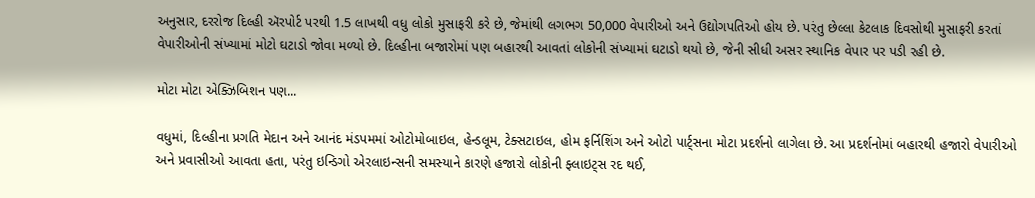અનુસાર, દરરોજ દિલ્હી ઍરપોર્ટ પરથી 1.5 લાખથી વધુ લોકો મુસાફરી કરે છે, જેમાંથી લગભગ 50,000 વેપારીઓ અને ઉદ્યોગપતિઓ હોય છે. પરંતુ છેલ્લા કેટલાક દિવસોથી મુસાફરી કરતાં વેપારીઓની સંખ્યામાં મોટો ઘટાડો જોવા મળ્યો છે. દિલ્હીના બજારોમાં પણ બહારથી આવતાં લોકોની સંખ્યામાં ઘટાડો થયો છે, જેની સીધી અસર સ્થાનિક વેપાર પર પડી રહી છે.

મોટા મોટા એક્ઝિબિશન પણ...

વધુમાં, દિલ્હીના પ્રગતિ મેદાન અને આનંદ મંડપમમાં ઓટોમોબાઇલ, હેન્ડલૂમ, ટેક્સટાઇલ, હોમ ફર્નિશિંગ અને ઓટો પાર્ટ્સના મોટા પ્રદર્શનો લાગેલા છે. આ પ્રદર્શનોમાં બહારથી હજારો વેપારીઓ અને પ્રવાસીઓ આવતા હતા, પરંતુ ઇન્ડિગો એરલાઇન્સની સમસ્યાને કારણે હજારો લોકોની ફ્લાઇટ્સ રદ થઈ,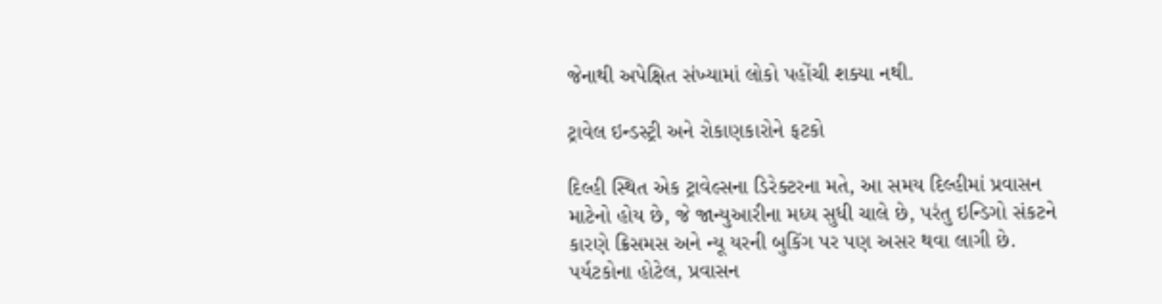જેનાથી અપેક્ષિત સંખ્યામાં લોકો પહોંચી શક્યા નથી.

ટ્રાવેલ ઇન્ડસ્ટ્રી અને રોકાણકારોને ફટકો

દિલ્હી સ્થિત એક ટ્રાવેલ્સના ડિરેક્ટરના મતે, આ સમય દિલ્હીમાં પ્રવાસન માટેનો હોય છે, જે જાન્યુઆરીના મધ્ય સુધી ચાલે છે, પરંતુ ઇન્ડિગો સંકટને કારણે ક્રિસમસ અને ન્યૂ યરની બુકિંગ પર પણ અસર થવા લાગી છે. પર્યટકોના હોટેલ, પ્રવાસન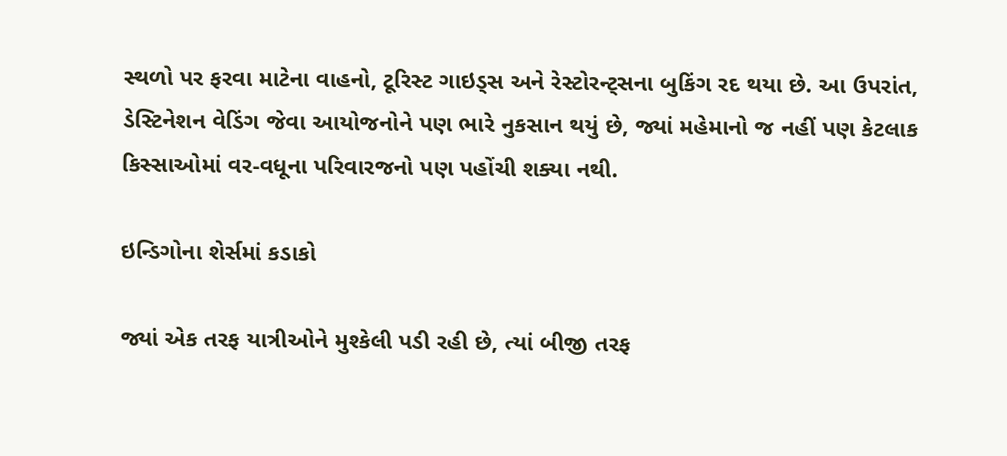સ્થળો પર ફરવા માટેના વાહનો, ટૂરિસ્ટ ગાઇડ્સ અને રેસ્ટોરન્ટ્સના બુકિંગ રદ થયા છે. આ ઉપરાંત, ડેસ્ટિનેશન વેડિંગ જેવા આયોજનોને પણ ભારે નુકસાન થયું છે, જ્યાં મહેમાનો જ નહીં પણ કેટલાક કિસ્સાઓમાં વર-વધૂના પરિવારજનો પણ પહોંચી શક્યા નથી.

ઇન્ડિગોના શેર્સમાં કડાકો

જ્યાં એક તરફ યાત્રીઓને મુશ્કેલી પડી રહી છે, ત્યાં બીજી તરફ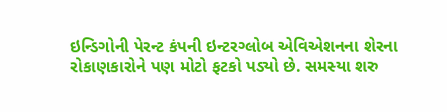ઇન્ડિગોની પેરન્ટ કંપની ઇન્ટરગ્લોબ એવિએશનના શેરના રોકાણકારોને પણ મોટો ફટકો પડ્યો છે. સમસ્યા શરુ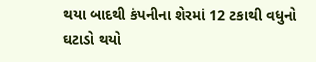થયા બાદથી કંપનીના શેરમાં 12 ટકાથી વધુનો ઘટાડો થયો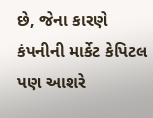છે, જેના કારણે કંપનીની માર્કેટ કેપિટલ પણ આશરે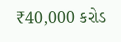₹40,000 કરોડ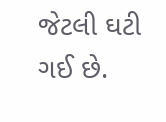જેટલી ઘટી ગઈ છે.